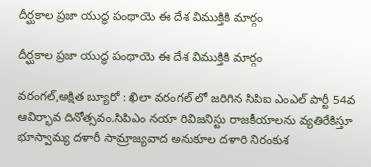దీర్ఘకాల ప్రజా యుద్ధ పంథాయె ఈ దేశ విముక్తికి మార్గం

దీర్ఘకాల ప్రజా యుద్ధ పంథాయె ఈ దేశ విముక్తికి మార్గం

వరంగల్,అక్షిత బ్యూరో : ఖిలా వరంగల్ లో జరిగిన సిపిఐ ఎంఎల్ పార్టీ 54వ ఆవిర్భావ దినోత్సవం.సిపిఎం నయా రివిజనిస్టు రాజకీయాలను వ్యతిరేకిస్తూ భూస్వామ్య దళారీ సామ్రాజ్యవాద అనుకూల దళారి నిరంకుశ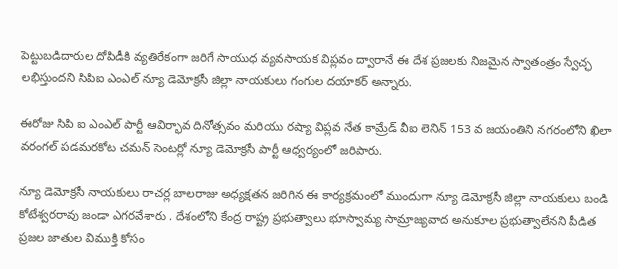పెట్టుబడిదారుల దోపిడీకి వ్యతిరేకంగా జరిగే సాయుధ వ్యవసాయక విప్లవం ద్వారానే ఈ దేశ ప్రజలకు నిజమైన స్వాతంత్రం స్వేచ్ఛ లభిస్తుందని సిపిఐ ఎంఎల్ న్యూ డెమోక్రసీ జిల్లా నాయకులు గంగుల దయాకర్ అన్నారు.

ఈరోజు సిపి ఐ ఎంఎల్ పార్టీ ఆవిర్భావ దినోత్సవం మరియు రష్యా విప్లవ నేత కామ్రేడ్ వీఐ లెనిన్ 153 వ జయంతిని నగరంలోని ఖిలా వరంగల్ పడమరకోట చమన్ సెంటర్లో న్యూ డెమోక్రసీ పార్టీ ఆధ్వర్యంలో జరిపారు.

న్యూ డెమోక్రసీ నాయకులు రాచర్ల బాలరాజు అధ్యక్షతన జరిగిన ఈ కార్యక్రమంలో ముందుగా న్యూ డెమోక్రసీ జిల్లా నాయకులు బండి కోటేశ్వరరావు జండా ఎగరవేశారు . దేశంలోని కేంద్ర రాష్ట్ర ప్రభుత్వాలు భూస్వామ్య సామ్రాజ్యవాద అనుకూల ప్రభుత్వాలేనని పీడిత ప్రజల జాతుల విముక్తి కోసం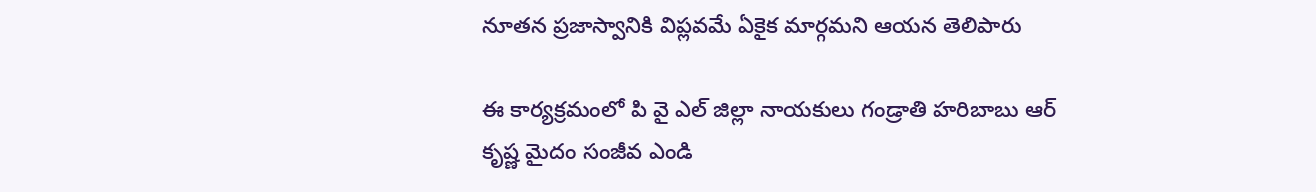నూతన ప్రజాస్వానికి విప్లవమే ఏకైక మార్గమని ఆయన తెలిపారు

ఈ కార్యక్రమంలో పి వై ఎల్ జిల్లా నాయకులు గండ్రాతి హరిబాబు ఆర్ కృష్ణ మైదం సంజీవ ఎండి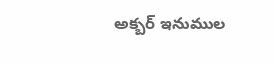అక్బర్ ఇనుముల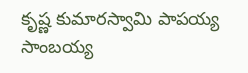కృష్ణ కుమారస్వామి పాపయ్య సాంబయ్య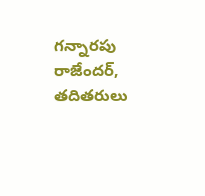గన్నారపు రాజేందర్, తదితరులు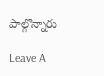పాల్గొన్నారు

Leave A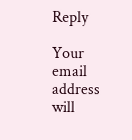Reply

Your email address will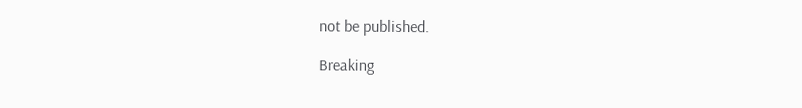not be published.

Breaking